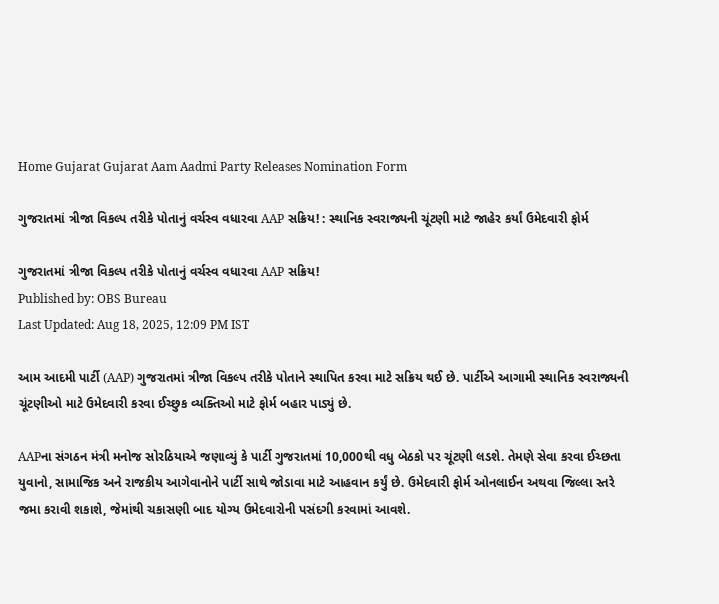Home Gujarat Gujarat Aam Aadmi Party Releases Nomination Form

ગુજરાતમાં ત્રીજા વિકલ્પ તરીકે પોતાનું વર્ચસ્વ વધારવા AAP સક્રિય! : સ્થાનિક સ્વરાજ્યની ચૂંટણી માટે જાહેર કર્યાં ઉમેદવારી ફોર્મ

ગુજરાતમાં ત્રીજા વિકલ્પ તરીકે પોતાનું વર્ચસ્વ વધારવા AAP સક્રિય!
Published by: OBS Bureau
Last Updated: Aug 18, 2025, 12:09 PM IST

આમ આદમી પાર્ટી (AAP) ગુજરાતમાં ત્રીજા વિકલ્પ તરીકે પોતાને સ્થાપિત કરવા માટે સક્રિય થઈ છે. પાર્ટીએ આગામી સ્થાનિક સ્વરાજ્યની ચૂંટણીઓ માટે ઉમેદવારી કરવા ઈચ્છુક વ્યક્તિઓ માટે ફોર્મ બહાર પાડ્યું છે.

AAPના સંગઠન મંત્રી મનોજ સોરઠિયાએ જણાવ્યું કે પાર્ટી ગુજરાતમાં 10,000થી વધુ બેઠકો પર ચૂંટણી લડશે. તેમણે સેવા કરવા ઈચ્છતા યુવાનો, સામાજિક અને રાજકીય આગેવાનોને પાર્ટી સાથે જોડાવા માટે આહવાન કર્યું છે. ઉમેદવારી ફોર્મ ઓનલાઈન અથવા જિલ્લા સ્તરે જમા કરાવી શકાશે, જેમાંથી ચકાસણી બાદ યોગ્ય ઉમેદવારોની પસંદગી કરવામાં આવશે.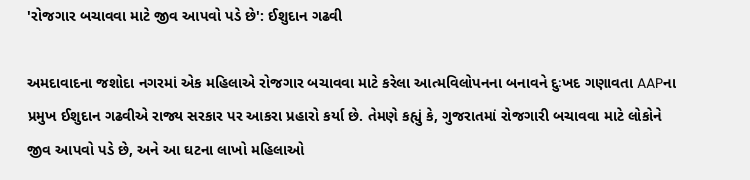'રોજગાર બચાવવા માટે જીવ આપવો પડે છે': ઈશુદાન ગઢવી

અમદાવાદના જશોદા નગરમાં એક મહિલાએ રોજગાર બચાવવા માટે કરેલા આત્મવિલોપનના બનાવને દુઃખદ ગણાવતા AAPના પ્રમુખ ઈશુદાન ગઢવીએ રાજ્ય સરકાર પર આકરા પ્રહારો કર્યા છે. તેમણે કહ્યું કે, ગુજરાતમાં રોજગારી બચાવવા માટે લોકોને જીવ આપવો પડે છે, અને આ ઘટના લાખો મહિલાઓ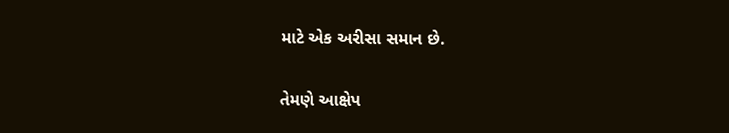માટે એક અરીસા સમાન છે.

તેમણે આક્ષેપ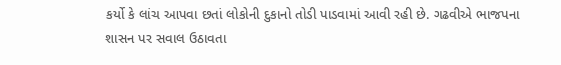કર્યો કે લાંચ આપવા છતાં લોકોની દુકાનો તોડી પાડવામાં આવી રહી છે. ગઢવીએ ભાજપના શાસન પર સવાલ ઉઠાવતા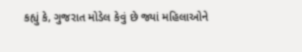કહ્યું કે, ગુજરાત મોડેલ કેવું છે જ્યાં મહિલાઓને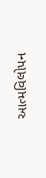આત્મવિલોપન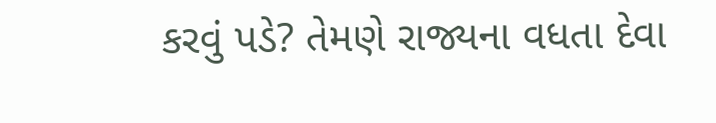કરવું પડે? તેમણે રાજ્યના વધતા દેવા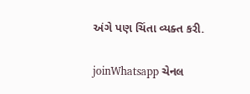અંગે પણ ચિંતા વ્યક્ત કરી.

joinWhatsapp ચેનલ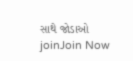સાથે જોડાઓ
joinJoin Now